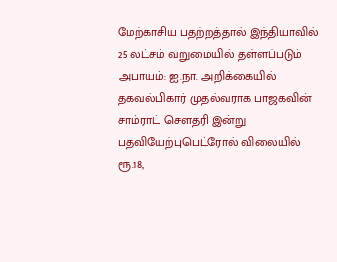மேற்காசிய பதற்றத்தால் இந்தியாவில் 25 லட்சம் வறுமையில் தள்ளப்படும் அபாயம்: ஐ.நா. அறிக்கையில் தகவல்பிகார் முதல்வராக பாஜகவின் சாம்ராட் செளதரி இன்று பதவியேற்புபெட்ரோல் விலையில் ரூ.18,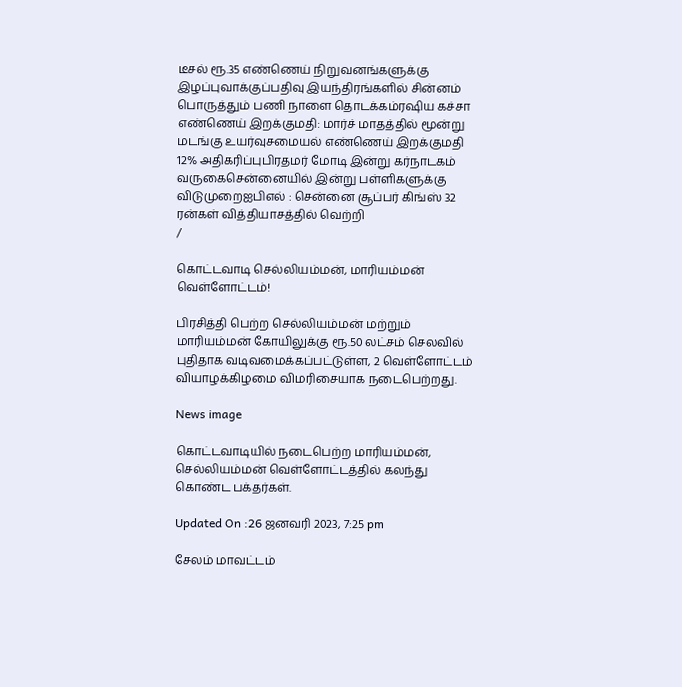டீசல் ரூ.35 எண்ணெய் நிறுவனங்களுக்கு இழப்புவாக்குப்பதிவு இயந்திரங்களில் சின்னம் பொருத்தும் பணி நாளை தொடக்கம்ரஷிய கச்சா எண்ணெய் இறக்குமதி: மார்ச் மாதத்தில் மூன்று மடங்கு உயர்வுசமையல் எண்ணெய் இறக்குமதி 12% அதிகரிப்புபிரதமர் மோடி இன்று கர்நாடகம் வருகைசென்னையில் இன்று பள்ளிகளுக்கு விடுமுறைஐபிஎல் : சென்னை சூப்பர் கிங்ஸ் 32 ரன்கள் வித்தியாசத்தில் வெற்றி
/

கொட்டவாடி செல்லியம்மன், மாரியம்மன் வெள்ளோட்டம்!

பிரசித்தி பெற்ற செல்லியம்மன் மற்றும் மாரியம்மன் கோயிலுக்கு ரூ.50 லட்சம் செலவில் புதிதாக வடிவமைக்கப்பட்டுள்ள, 2 வெள்ளோட்டம் வியாழக்கிழமை விமரிசையாக நடைபெற்றது.

News image

கொட்டவாடியில் நடைபெற்ற மாரியம்மன், செல்லியம்மன் வெள்ளோட்டத்தில் கலந்து கொண்ட பக்தர்கள்.

Updated On :26 ஜனவரி 2023, 7:25 pm

சேலம் மாவட்டம்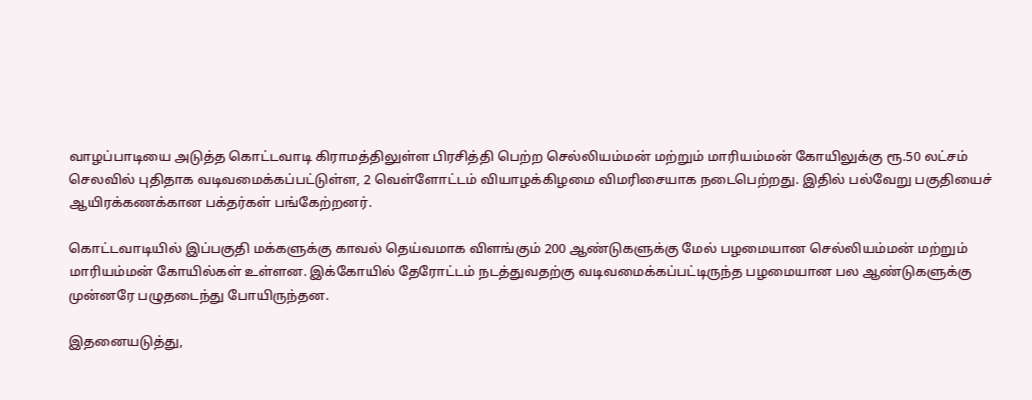வாழப்பாடியை அடுத்த கொட்டவாடி கிராமத்திலுள்ள பிரசித்தி பெற்ற செல்லியம்மன் மற்றும் மாரியம்மன் கோயிலுக்கு ரூ.50 லட்சம் செலவில் புதிதாக வடிவமைக்கப்பட்டுள்ள, 2 வெள்ளோட்டம் வியாழக்கிழமை விமரிசையாக நடைபெற்றது. இதில் பல்வேறு பகுதியைச் ஆயிரக்கணக்கான பக்தர்கள் பங்கேற்றனர்.

கொட்டவாடியில் இப்பகுதி மக்களுக்கு காவல் தெய்வமாக விளங்கும் 200 ஆண்டுகளுக்கு மேல் பழமையான செல்லியம்மன் மற்றும் மாரியம்மன் கோயில்கள் உள்ளன. இக்கோயில் தேரோட்டம் நடத்துவதற்கு வடிவமைக்கப்பட்டிருந்த பழமையான பல ஆண்டுகளுக்கு முன்னரே பழுதடைந்து போயிருந்தன.

இதனையடுத்து,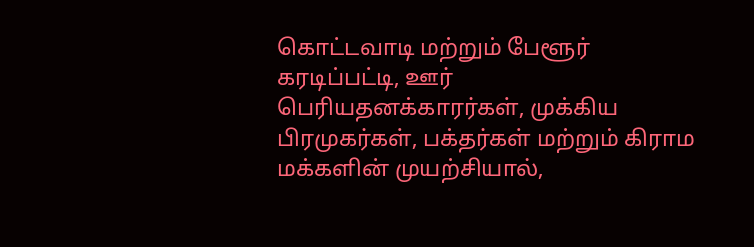கொட்டவாடி மற்றும் பேளூர் கரடிப்பட்டி, ஊர் பெரியதனக்காரர்கள், முக்கிய பிரமுகர்கள், பக்தர்கள் மற்றும் கிராம மக்களின் முயற்சியால்,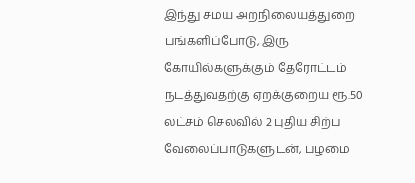இந்து சமய அறநிலையத்துறை பங்களிப்போடு, இரு கோயில்களுக்கும் தேரோட்டம் நடத்துவதற்கு ஏறக்குறைய ரூ.50 லட்சம் செலவில் 2 புதிய சிற்ப வேலைப்பாடுகளுடன், பழமை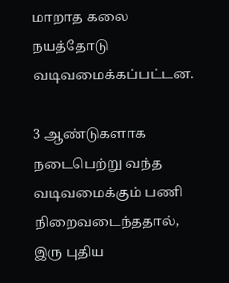மாறாத கலை நயத்தோடு வடிவமைக்கப்பட்டன.

3 ஆண்டுகளாக நடைபெற்று வந்த வடிவமைக்கும் பணி நிறைவடைந்ததால், இரு புதிய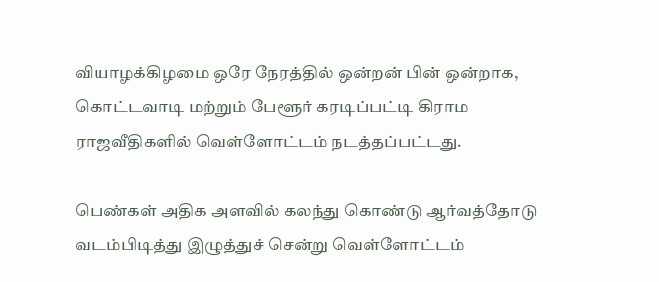வியாழக்கிழமை ஒரே நேரத்தில் ஒன்றன் பின் ஒன்றாக, கொட்டவாடி மற்றும் பேளூர் கரடிப்பட்டி கிராம ராஜவீதிகளில் வெள்ளோட்டம் நடத்தப்பட்டது.

பெண்கள் அதிக அளவில் கலந்து கொண்டு ஆர்வத்தோடு வடம்பிடித்து இழுத்துச் சென்று வெள்ளோட்டம்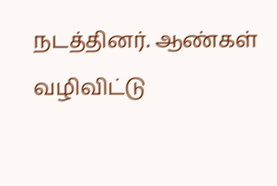நடத்தினர். ஆண்கள் வழிவிட்டு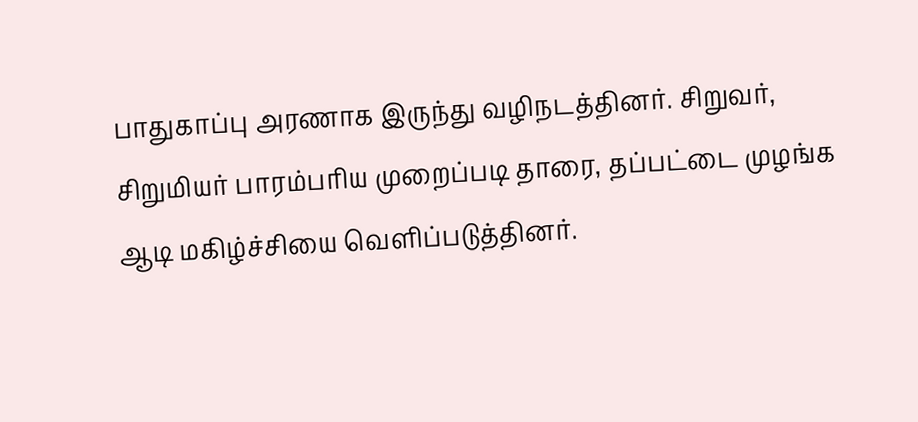பாதுகாப்பு அரணாக இருந்து வழிநடத்தினர். சிறுவர், சிறுமியர் பாரம்பரிய முறைப்படி தாரை, தப்பட்டை முழங்க ஆடி மகிழ்ச்சியை வெளிப்படுத்தினர்.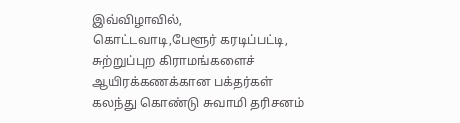இவ்விழாவில், கொட்டவாடி,பேளூர் கரடிப்பட்டி, சுற்றுப்புற கிராமங்களைச் ஆயிரக்கணக்கான பக்தர்கள் கலந்து கொண்டு சுவாமி தரிசனம்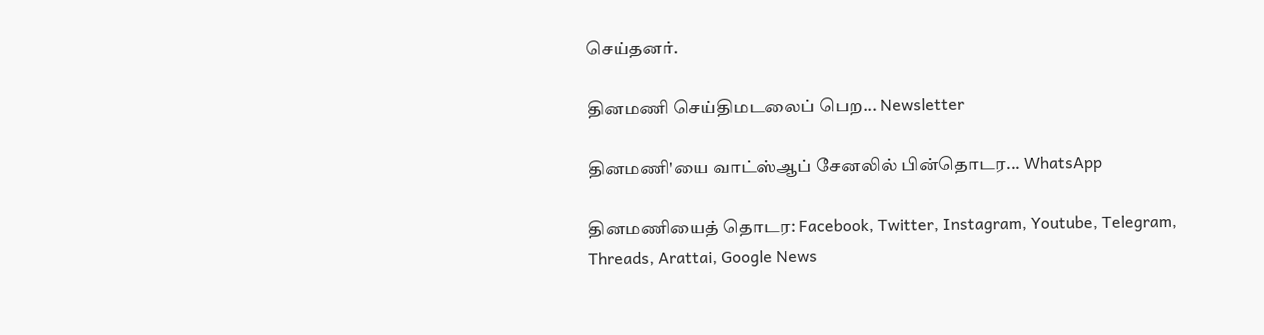செய்தனர்.

தினமணி செய்திமடலைப் பெற... Newsletter

தினமணி'யை வாட்ஸ்ஆப் சேனலில் பின்தொடர... WhatsApp

தினமணியைத் தொடர: Facebook, Twitter, Instagram, Youtube, Telegram, Threads, Arattai, Google News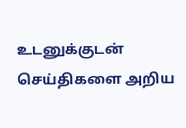உடனுக்குடன் செய்திகளை அறிய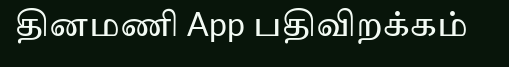தினமணி App பதிவிறக்கம்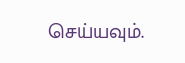செய்யவும்.